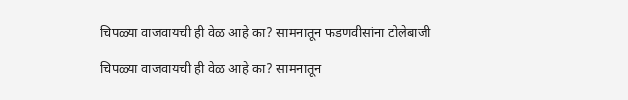चिपळ्या वाजवायची ही वेळ आहे का? सामनातून फडणवीसांना टोलेबाजी

चिपळ्या वाजवायची ही वेळ आहे का? सामनातून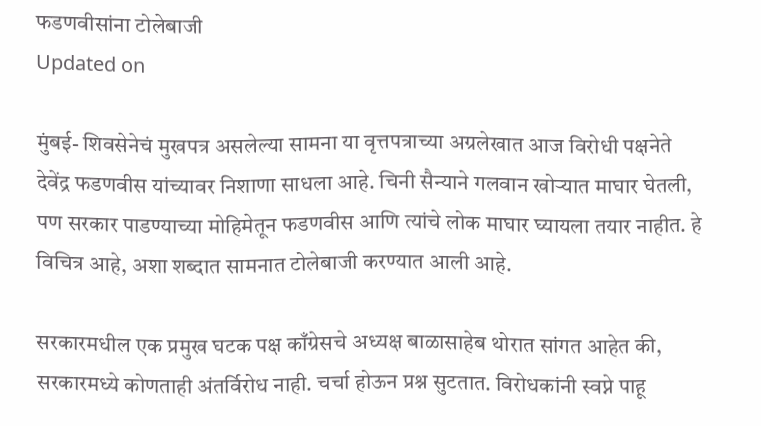फडणवीसांना टोलेबाजी
Updated on

मुंबई- शिवसेनेचं मुखपत्र असलेल्या सामना या वृत्तपत्राच्या अग्रलेखात आज विरोधी पक्षनेते देवेंद्र फडणवीस यांच्यावर निशाणा साधला आहे. चिनी सैन्याने गलवान खोऱ्यात माघार घेतली, पण सरकार पाडण्याच्या मोहिमेतून फडणवीस आणि त्यांचे लोक माघार घ्यायला तयार नाहीत. हे विचित्र आहे, अशा शब्दात सामनात टोलेबाजी करण्यात आली आहे.

सरकारमधील एक प्रमुख घटक पक्ष काँग्रेसचे अध्यक्ष बाळासाहेब थोरात सांगत आहेत की, सरकारमध्ये कोणताही अंतर्विरोध नाही. चर्चा होऊन प्रश्न सुटतात. विरोधकांनी स्वप्ने पाहू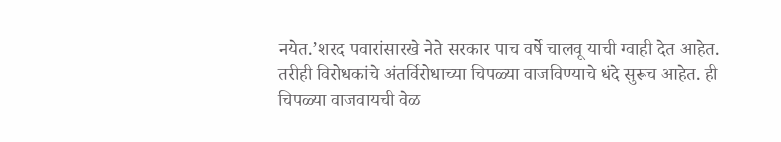नयेत.’शरद पवारांसारखे नेते सरकार पाच वर्षे चालवू याची ग्वाही देत आहेत. तरीही विरोधकांचे अंतर्विरोधाच्या चिपळ्या वाजविण्याचे धंदे सुरूच आहेत. ही चिपळ्या वाजवायची वेळ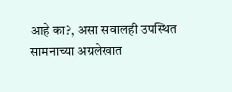आहे का?, असा सवालही उपस्थित सामनाच्या अग्रलेखात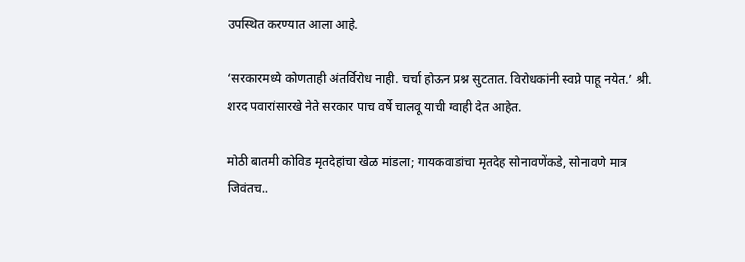उपस्थित करण्यात आला आहे.

‘सरकारमध्ये कोणताही अंतर्विरोध नाही. चर्चा होऊन प्रश्न सुटतात. विरोधकांनी स्वप्ने पाहू नयेत.’ श्री. शरद पवारांसारखे नेते सरकार पाच वर्षे चालवू याची ग्वाही देत आहेत.

मोठी बातमी कोविड मृतदेहांचा खेळ मांडला; गायकवाडांचा मृतदेह सोनावणेंकडे, सोनावणे मात्र जिवंतच..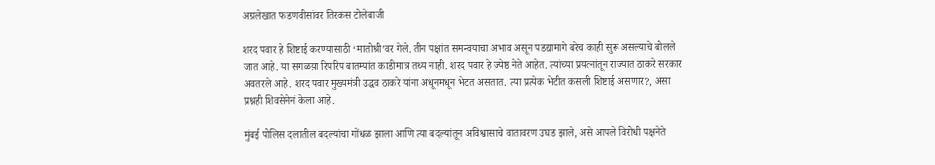अग्रलेखात फडणवीसांवर तिरकस टोलेबाजी

शरद पवार हे शिष्टाई करण्यासाठी ‘मातोश्री’वर गेले. तीन पक्षांत समन्वयाचा अभाव असून पडद्यामागे बरेच काही सुरू असल्याचे बोलले जात आहे. या सगळय़ा रिपरिप बातम्यांत काडीमात्र तथ्य नाही. शरद पवार हे ज्येष्ठ नेते आहेत. त्यांच्या प्रयत्नांतून राज्यात ठाकरे सरकार अवतरले आहे. शरद पवार मुख्यमंत्री उद्धव ठाकरे यांना अधूनमधून भेटत असतात. त्या प्रत्येक भेटीत कसली शिष्टाई असणार?, असा प्रश्नही शिवसेनेनं केला आहे.

मुंबई पोलिस दलातील बदल्यांचा गोंधळ झाला आणि त्या बदल्यांतून अविश्वासाचे वातावरण उघड झाले, असे आपले विरोधी पक्षनेते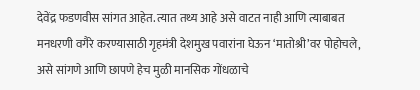देवेंद्र फडणवीस सांगत आहेत. त्यात तथ्य आहे असे वाटत नाही आणि त्याबाबत मनधरणी वगैरे करण्यासाठी गृहमंत्री देशमुख पवारांना घेऊन ‘मातोश्री’वर पोहोचले, असे सांगणे आणि छापणे हेच मुळी मानसिक गोंधळाचे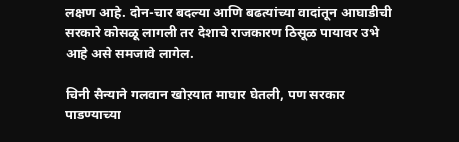लक्षण आहे. दोन-चार बदल्या आणि बढत्यांच्या वादांतून आघाडीची सरकारे कोसळू लागली तर देशाचे राजकारण ठिसूळ पायावर उभे आहे असे समजावे लागेल.

चिनी सैन्याने गलवान खोऱयात माघार घेतली, पण सरकार पाडण्याच्या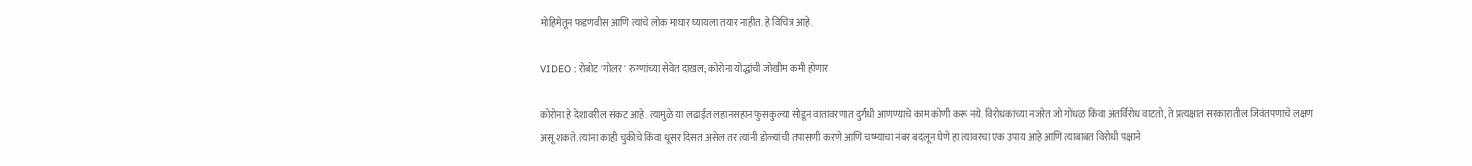मोहिमेतून फडणवीस आणि त्यांचे लोक माघार घ्यायला तयार नाहीत. हे विचित्र आहे.

VIDEO : रोबोट 'गोलर' रुग्णांच्या सेवेत दाखल; कोरोना योद्धांची जोखीम कमी होणार

कोरोना हे देशावरील संकट आहे. त्यामुळे या लढाईत लहानसहान फुसकुल्या सोडून वातावरणात दुर्गंधी आणण्याचे काम कोणी करू नये. विरोधकांच्या नजरेत जो गोंधळ किंवा अंतर्विरोध वाटतो, ते प्रत्यक्षात सरकारातील जिवंतपणाचे लक्षण असू शकते. त्यांना काही चुकीचे किंवा धूसर दिसत असेल तर त्यांनी डोळ्यांची तपासणी करणे आणि चष्म्याचा नंबर बदलून घेणे हा त्यावरचा एक उपाय आहे आणि त्याबाबत विरोधी पक्षाने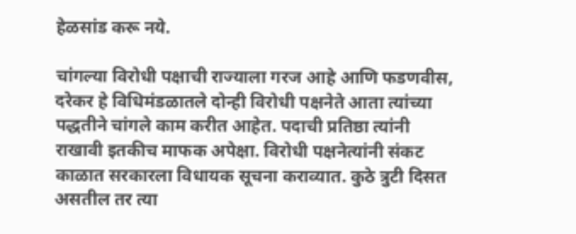हेळसांड करू नये.

चांगल्या विरोधी पक्षाची राज्याला गरज आहे आणि फडणवीस, दरेकर हे विधिमंडळातले दोन्ही विरोधी पक्षनेते आता त्यांच्या पद्धतीने चांगले काम करीत आहेत. पदाची प्रतिष्ठा त्यांनी राखावी इतकीच माफक अपेक्षा. विरोधी पक्षनेत्यांनी संकट काळात सरकारला विधायक सूचना कराव्यात. कुठे त्रुटी दिसत असतील तर त्या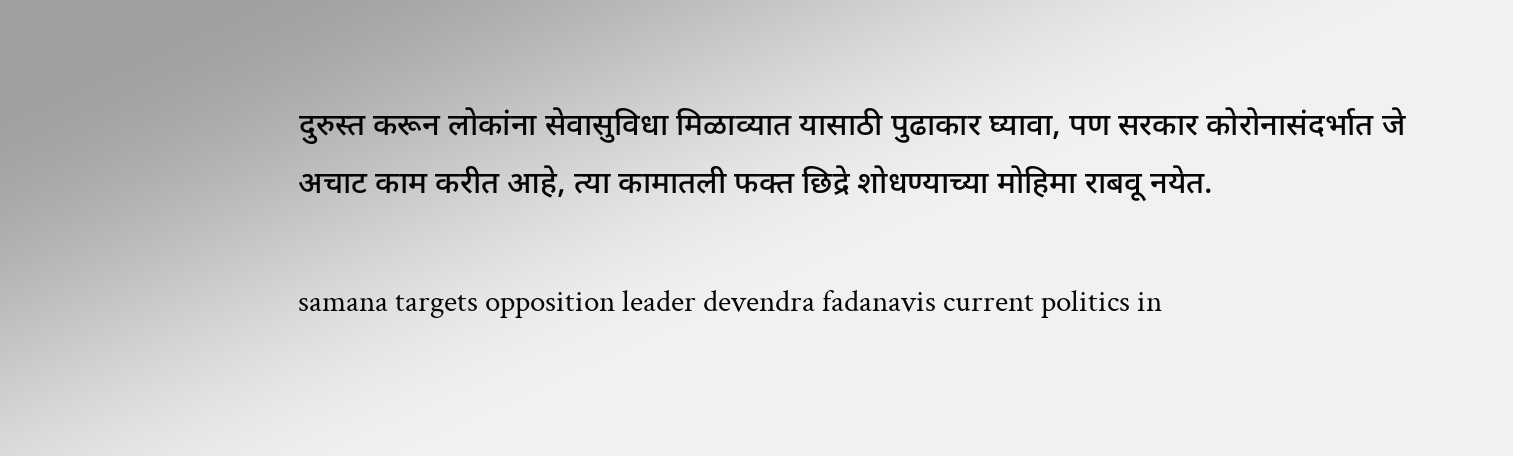दुरुस्त करून लोकांना सेवासुविधा मिळाव्यात यासाठी पुढाकार घ्यावा, पण सरकार कोरोनासंदर्भात जे अचाट काम करीत आहे, त्या कामातली फक्त छिद्रे शोधण्याच्या मोहिमा राबवू नयेत.

samana targets opposition leader devendra fadanavis current politics in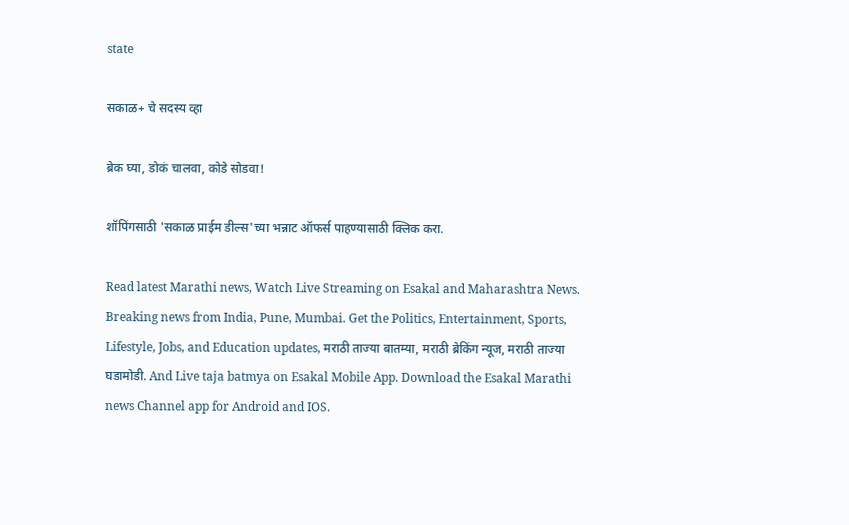state

सकाळ+ चे सदस्य व्हा

ब्रेक घ्या, डोकं चालवा, कोडे सोडवा!

शॉपिंगसाठी 'सकाळ प्राईम डील्स'च्या भन्नाट ऑफर्स पाहण्यासाठी क्लिक करा.

Read latest Marathi news, Watch Live Streaming on Esakal and Maharashtra News. Breaking news from India, Pune, Mumbai. Get the Politics, Entertainment, Sports, Lifestyle, Jobs, and Education updates, मराठी ताज्या बातम्या, मराठी ब्रेकिंग न्यूज, मराठी ताज्या घडामोडी. And Live taja batmya on Esakal Mobile App. Download the Esakal Marathi news Channel app for Android and IOS.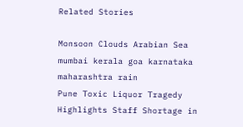Related Stories

Monsoon Clouds Arabian Sea mumbai kerala goa karnataka maharashtra rain
Pune Toxic Liquor Tragedy Highlights Staff Shortage in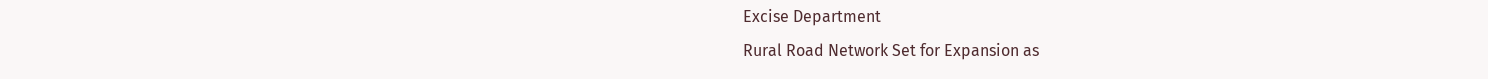Excise Department
Rural Road Network Set for Expansion as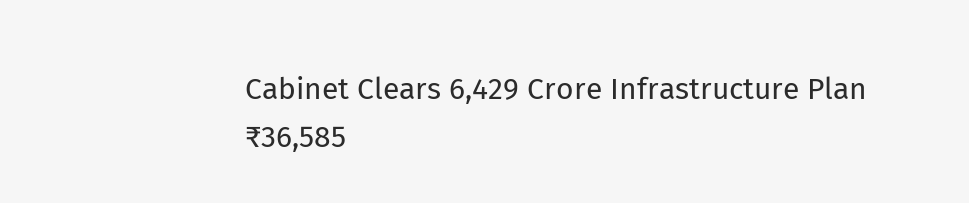Cabinet Clears 6,429 Crore Infrastructure Plan
₹36,585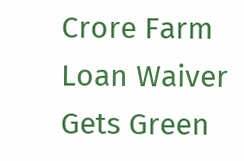Crore Farm Loan Waiver Gets Green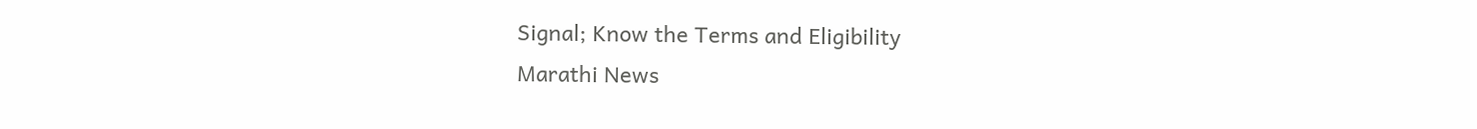Signal; Know the Terms and Eligibility
Marathi News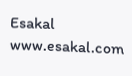Esakal
www.esakal.com